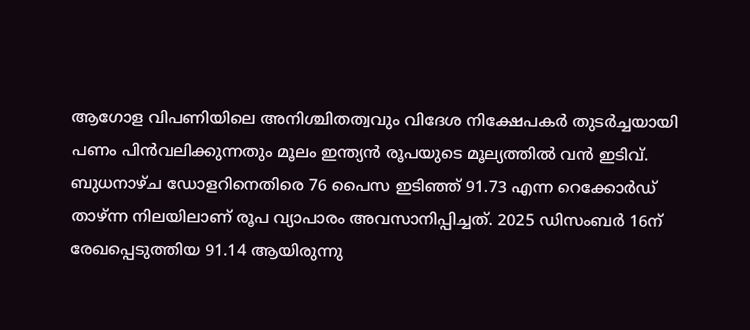ആഗോള വിപണിയിലെ അനിശ്ചിതത്വവും വിദേശ നിക്ഷേപകർ തുടർച്ചയായി പണം പിൻവലിക്കുന്നതും മൂലം ഇന്ത്യൻ രൂപയുടെ മൂല്യത്തിൽ വൻ ഇടിവ്. ബുധനാഴ്ച ഡോളറിനെതിരെ 76 പൈസ ഇടിഞ്ഞ് 91.73 എന്ന റെക്കോർഡ് താഴ്ന്ന നിലയിലാണ് രൂപ വ്യാപാരം അവസാനിപ്പിച്ചത്. 2025 ഡിസംബർ 16ന് രേഖപ്പെടുത്തിയ 91.14 ആയിരുന്നു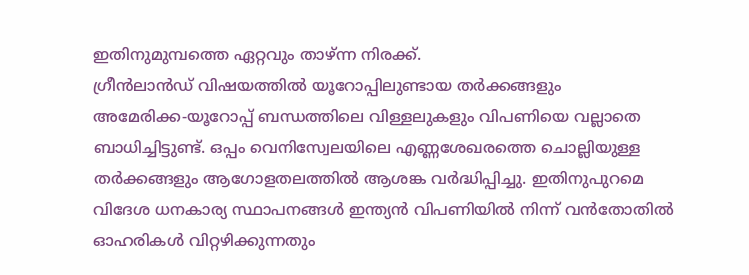ഇതിനുമുമ്പത്തെ ഏറ്റവും താഴ്ന്ന നിരക്ക്.
ഗ്രീൻലാൻഡ് വിഷയത്തിൽ യൂറോപ്പിലുണ്ടായ തർക്കങ്ങളും അമേരിക്ക‑യൂറോപ്പ് ബന്ധത്തിലെ വിള്ളലുകളും വിപണിയെ വല്ലാതെ ബാധിച്ചിട്ടുണ്ട്. ഒപ്പം വെനിസ്വേലയിലെ എണ്ണശേഖരത്തെ ചൊല്ലിയുള്ള തർക്കങ്ങളും ആഗോളതലത്തിൽ ആശങ്ക വർദ്ധിപ്പിച്ചു. ഇതിനുപുറമെ വിദേശ ധനകാര്യ സ്ഥാപനങ്ങൾ ഇന്ത്യൻ വിപണിയിൽ നിന്ന് വൻതോതിൽ ഓഹരികൾ വിറ്റഴിക്കുന്നതും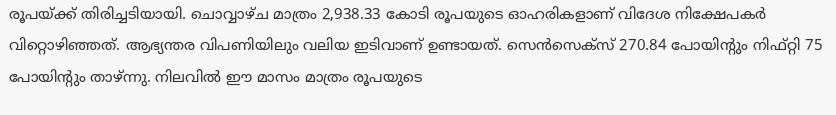രൂപയ്ക്ക് തിരിച്ചടിയായി. ചൊവ്വാഴ്ച മാത്രം 2,938.33 കോടി രൂപയുടെ ഓഹരികളാണ് വിദേശ നിക്ഷേപകർ വിറ്റൊഴിഞ്ഞത്. ആഭ്യന്തര വിപണിയിലും വലിയ ഇടിവാണ് ഉണ്ടായത്. സെൻസെക്സ് 270.84 പോയിന്റും നിഫ്റ്റി 75 പോയിന്റും താഴ്ന്നു. നിലവിൽ ഈ മാസം മാത്രം രൂപയുടെ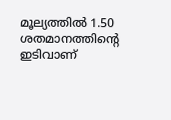മൂല്യത്തിൽ 1.50 ശതമാനത്തിന്റെ ഇടിവാണ്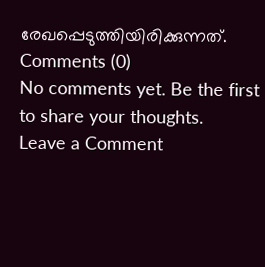രേഖപ്പെടുത്തിയിരിക്കുന്നത്.
Comments (0)
No comments yet. Be the first to share your thoughts.
Leave a Comment